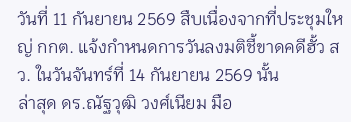วันที่ 11 กันยายน 2569 สืบเนื่องจากที่ประชุมใหญ่ กกต. แจ้งกำหนดการวันลงมติชี้ขาดคดีฮั้ว สว. ในวันจันทร์ที่ 14 กันยายน 2569 นั้น
ล่าสุด ดร.ณัฐวุฒิ วงศ์เนียม มือ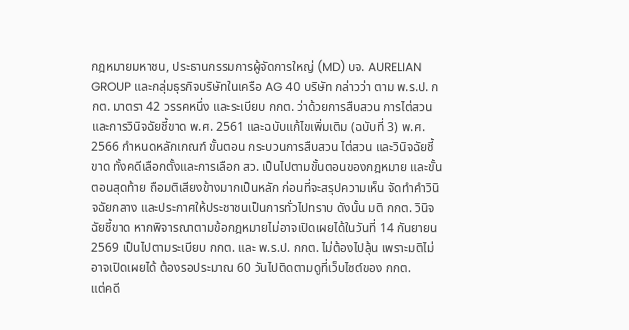กฎหมายมหาชน, ประธานกรรมการผู้จัดการใหญ่ (MD) บจ. AURELIAN GROUP และกลุ่มธุรกิจบริษัทในเครือ AG 40 บริษัท กล่าวว่า ตาม พ.ร.ป. กกต. มาตรา 42 วรรคหนึ่ง และระเบียบ กกต. ว่าด้วยการสืบสวน การไต่สวน และการวินิจฉัยชี้ขาด พ.ศ. 2561 และฉบับแก้ไขเพิ่มเติม (ฉบับที่ 3) พ.ศ. 2566 กำหนดหลักเกณฑ์ ขั้นตอน กระบวนการสืบสวน ไต่สวน และวินิจฉัยชี้ขาด ทั้งคดีเลือกตั้งและการเลือก สว. เป็นไปตามขั้นตอนของกฎหมาย และขั้นตอนสุดท้าย ถือมติเสียงข้างมากเป็นหลัก ก่อนที่จะสรุปความเห็น จัดทำคำวินิจฉัยกลาง และประกาศให้ประชาชนเป็นการทั่วไปทราบ ดังนั้น มติ กกต. วินิจฉัยชี้ขาด หากพิจารณาตามข้อกฎหมายไม่อาจเปิดเผยได้ในวันที่ 14 กันยายน 2569 เป็นไปตามระเบียบ กกต. และ พ.ร.ป. กกต. ไม่ต้องไปลุ้น เพราะมติไม่อาจเปิดเผยได้ ต้องรอประมาณ 60 วันไปติดตามดูที่เว็บไซต์ของ กกต.
แต่คดี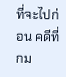ที่จะไปก่อน คดีที่ กม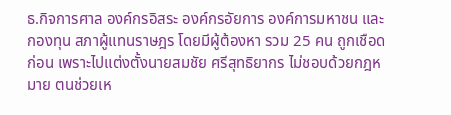ธ.กิจการศาล องค์กรอิสระ องค์กรอัยการ องค์การมหาชน และกองทุน สภาผู้แทนราษฎร โดยมีผู้ต้องหา รวม 25 คน ถูกเชือดก่อน เพราะไปแต่งตั้งนายสมชัย ศรีสุทธิยากร ไม่ชอบด้วยกฎหมาย ตนช่วยเห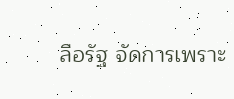ลือรัฐ จัดการเพราะ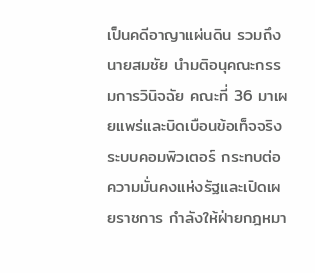เป็นคดีอาญาแผ่นดิน รวมถึงนายสมชัย นำมติอนุคณะกรรมการวินิจฉัย คณะที่ 36 มาเผยแพร่และบิดเบือนข้อเท็จจริงระบบคอมพิวเตอร์ กระทบต่อความมั่นคงแห่งรัฐและเปิดเผยราชการ กำลังให้ฝ่ายกฎหมา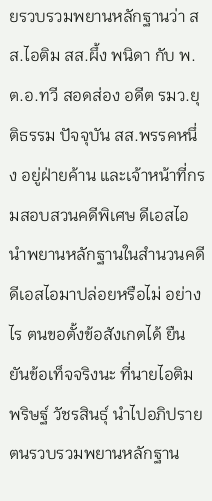ยรวบรวมพยานหลักฐานว่า สส.ไอติม สส.ผึ้ง พนิดา กับ พ.ต.อ.ทวี สอดส่อง อดีต รมว.ยุติธรรม ปัจจุบัน สส.พรรคหนึ่ง อยู่ฝ่ายค้าน และเจ้าหน้าที่กรมสอบสวนคดีพิเศษ ดีเอสไอ นำพยานหลักฐานในสำนวนคดีดีเอสไอมาปล่อยหรือไม่ อย่างไร ตนขอตั้งข้อสังเกตได้ ยืนยันข้อเท็จจริงนะ ที่นายไอติม พริษฐ์ วัชรสินธุ์ นำไปอภิปราย ตนรวบรวมพยานหลักฐาน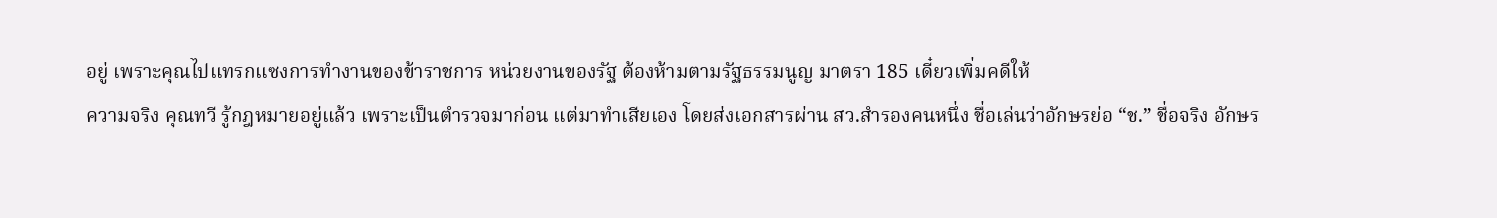อยู่ เพราะคุณไปแทรกแซงการทำงานของข้าราชการ หน่วยงานของรัฐ ต้องห้ามตามรัฐธรรมนูญ มาตรา 185 เดี๋ยวเพิ่มคดีให้
ความจริง คุณทวี รู้กฎหมายอยู่แล้ว เพราะเป็นตำรวจมาก่อน แต่มาทำเสียเอง โดยส่งเอกสารผ่าน สว.สำรองคนหนึ่ง ชื่อเล่นว่าอักษรย่อ “ช.” ชื่อจริง อักษร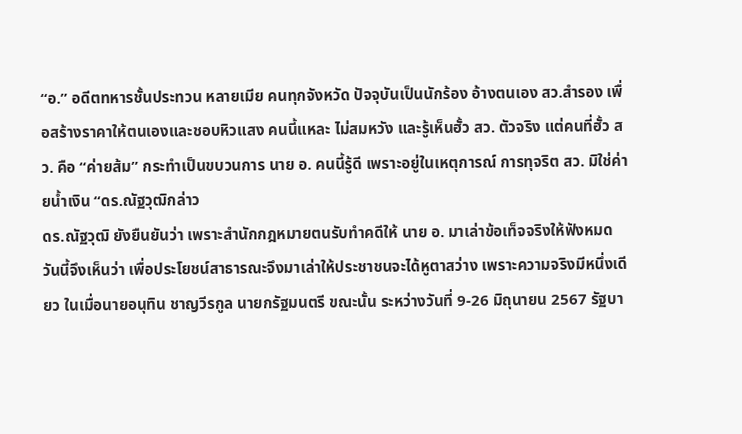“อ.” อดีตทหารชั้นประทวน หลายเมีย คนทุกจังหวัด ปัจจุบันเป็นนักร้อง อ้างตนเอง สว.สำรอง เพื่อสร้างราคาให้ตนเองและชอบหิวแสง คนนี้แหละ ไม่สมหวัง และรู้เห็นฮั้ว สว. ตัวจริง แต่คนที่ฮั้ว สว. คือ “ค่ายส้ม” กระทำเป็นขบวนการ นาย อ. คนนี้รู้ดี เพราะอยู่ในเหตุการณ์ การทุจริต สว. มิใช่ค่ายน้ำเงิน “ดร.ณัฐวุฒิกล่าว
ดร.ณัฐวุฒิ ยังยืนยันว่า เพราะสำนักกฎหมายตนรับทำคดีให้ นาย อ. มาเล่าข้อเท็จจริงให้ฟังหมด วันนี้จึงเห็นว่า เพื่อประโยชน์สาธารณะจึงมาเล่าให้ประชาชนจะได้หูตาสว่าง เพราะความจริงมีหนึ่งเดียว ในเมื่อนายอนุทิน ชาญวีรกูล นายกรัฐมนตรี ขณะนั้น ระหว่างวันที่ 9-26 มิถุนายน 2567 รัฐบา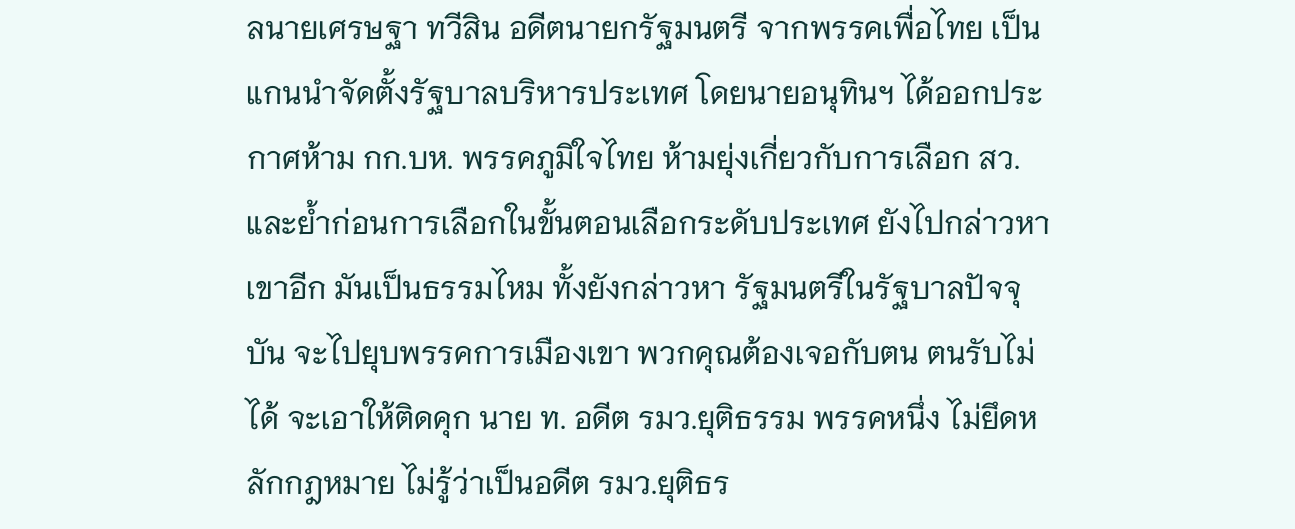ลนายเศรษฐา ทวีสิน อดีตนายกรัฐมนตรี จากพรรคเพื่อไทย เป็นแกนนำจัดตั้งรัฐบาลบริหารประเทศ โดยนายอนุทินฯ ได้ออกประกาศห้าม กก.บห. พรรคภูมิใจไทย ห้ามยุ่งเกี่ยวกับการเลือก สว. และย้ำก่อนการเลือกในขั้นตอนเลือกระดับประเทศ ยังไปกล่าวหาเขาอีก มันเป็นธรรมไหม ทั้งยังกล่าวหา รัฐมนตรีในรัฐบาลปัจจุบัน จะไปยุบพรรคการเมืองเขา พวกคุณต้องเจอกับตน ตนรับไม่ได้ จะเอาให้ติดคุก นาย ท. อดีต รมว.ยุติธรรม พรรคหนึ่ง ไม่ยึดหลักกฎหมาย ไม่รู้ว่าเป็นอดีต รมว.ยุติธร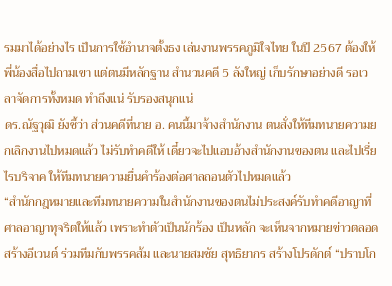รมมาได้อย่างไร เป็นการใช้อำนาจตั้งธง เล่นงานพรรคภูมิใจไทย ในปี 2567 ต้องให้พี่น้องสื่อไปถามเขา แต่ตนมีหลักฐาน สำนวนคดี 5 ลังใหญ่ เก็บรักษาอย่างดี รอเวลาจัดการทั้งหมด ทำถึงแน่ รับรองสนุกแน่
ดร.ณัฐวุฒิ ยังชี้ว่า ส่วนคดีที่นาย อ. คนนี้มาจ้างสำนักงาน ตนสั่งให้ทีมทนายความยกเลิกงานไปหมดแล้ว ไม่รับทำคดีให้ เดี๋ยวจะไปแอบอ้างสำนักงานของตน และไปเรี่ยไรบริจาค ให้ทีมทนายความยื่นคำร้องต่อศาลถอนตัวไปหมดแล้ว
“สำนักกฎหมายและทีมทนายความในสำนักงานของตนไม่ประสงค์รับทำคดีอาญาที่ศาลอาญาทุจริตให้แล้ว เพราะทำตัวเป็นนักร้อง เป็นหลัก จะเห็นจากหมายข่าวตลอด สร้างอีเวนต์ ร่วมทีมกับพรรคส้ม และนายสมชัย สุทธิยากร สร้างโปรดักต์ “ปราบโก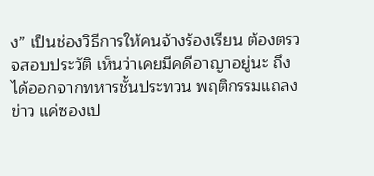ง” เป็นช่องวิธีการให้คนจ้างร้องเรียน ต้องตรวจสอบประวัติ เห็นว่าเคยมีคดีอาญาอยู่นะ ถึงได้ออกจากทหารชั้นประทวน พฤติกรรมแถลงข่าว แค่ซองเป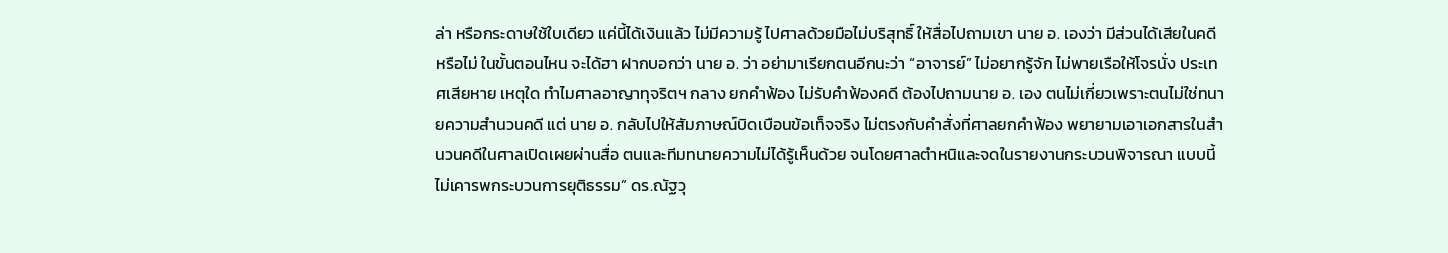ล่า หรือกระดาษใช้ใบเดียว แค่นี้ได้เงินแล้ว ไม่มีความรู้ ไปศาลด้วยมือไม่บริสุทธิ์ ให้สื่อไปถามเขา นาย อ. เองว่า มีส่วนได้เสียในคดีหรือไม่ ในขั้นตอนไหน จะได้ฮา ฝากบอกว่า นาย อ. ว่า อย่ามาเรียกตนอีกนะว่า “อาจารย์” ไม่อยากรู้จัก ไม่พายเรือให้โจรนั่ง ประเทศเสียหาย เหตุใด ทำไมศาลอาญาทุจริตฯ กลาง ยกคำฟ้อง ไม่รับคำฟ้องคดี ต้องไปถามนาย อ. เอง ตนไม่เกี่ยวเพราะตนไม่ใช่ทนายความสำนวนคดี แต่ นาย อ. กลับไปให้สัมภาษณ์บิดเบือนข้อเท็จจริง ไม่ตรงกับคำสั่งที่ศาลยกคำฟ้อง พยายามเอาเอกสารในสำนวนคดีในศาลเปิดเผยผ่านสื่อ ตนและทีมทนายความไม่ได้รู้เห็นด้วย จนโดยศาลตำหนิและจดในรายงานกระบวนพิจารณา แบบนี้ไม่เคารพกระบวนการยุติธรรม” ดร.ณัฐวุ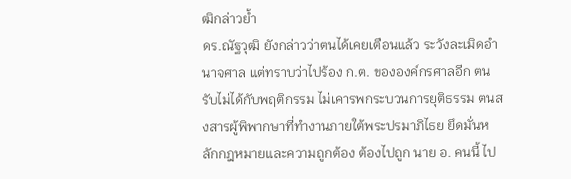ฒิกล่าวย้ำ
ดร.ณัฐวุฒิ ยังกล่าวว่าตนได้เคยเตือนแล้ว ระวังละเมิดอำนาจศาล แต่ทราบว่าไปร้อง ก.ต. ขององค์กรศาลอีก ตนรับไม่ได้กับพฤติกรรม ไม่เคารพกระบวนการยุติธรรม ตนสงสารผู้พิพากษาที่ทำงานภายใต้พระปรมาภิไธย ยึดมั่นหลักกฎหมายและความถูกต้อง ต้องไปถูก นาย อ. คนนี้ ไป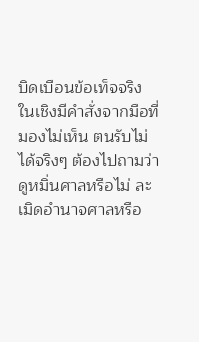บิดเบือนข้อเท็จจริง ในเชิงมีคำสั่งจากมือที่มองไม่เห็น ตนรับไม่ได้จริงๆ ต้องไปถามว่า ดูหมิ่นศาลหรือไม่ ละเมิดอำนาจศาลหรือ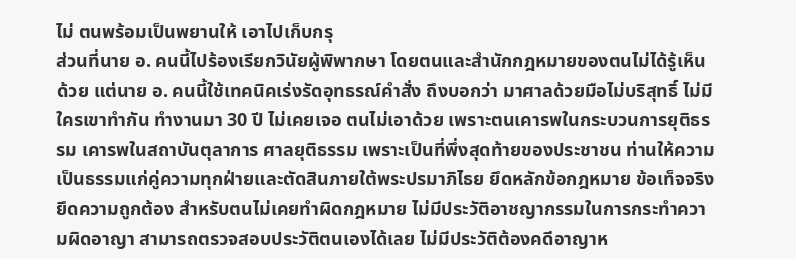ไม่ ตนพร้อมเป็นพยานให้ เอาไปเก็บกรุ
ส่วนที่นาย อ. คนนี้ไปร้องเรียกวินัยผู้พิพากษา โดยตนและสำนักกฎหมายของตนไม่ได้รู้เห็นด้วย แต่นาย อ. คนนี้ใช้เทคนิคเร่งรัดอุทธรณ์คำสั่ง ถึงบอกว่า มาศาลด้วยมือไม่บริสุทธิ์ ไม่มีใครเขาทำกัน ทำงานมา 30 ปี ไม่เคยเจอ ตนไม่เอาด้วย เพราะตนเคารพในกระบวนการยุติธรรม เคารพในสถาบันตุลาการ ศาลยุติธรรม เพราะเป็นที่พึ่งสุดท้ายของประชาชน ท่านให้ความเป็นธรรมแก่คู่ความทุกฝ่ายและตัดสินภายใต้พระปรมาภิไธย ยึดหลักข้อกฎหมาย ข้อเท็จจริง ยึดความถูกต้อง สำหรับตนไม่เคยทำผิดกฎหมาย ไม่มีประวัติอาชญากรรมในการกระทำความผิดอาญา สามารถตรวจสอบประวัติตนเองได้เลย ไม่มีประวัติต้องคดีอาญาห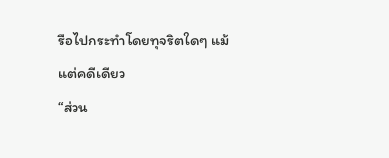รือไปกระทำโดยทุจริตใดๆ แม้แต่คดีเดียว
“ส่วน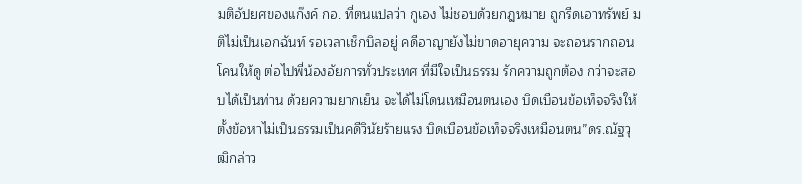มติอัปยศของแก๊งค์ กอ. ที่ตนแปลว่า กูเอง ไม่ชอบด้วยกฎหมาย ถูกรีดเอาทรัพย์ มติไม่เป็นเอกฉันท์ รอเวลาเช็กบิลอยู่ คดีอาญายังไม่ขาดอายุความ จะถอนรากถอนโคนให้ดู ต่อไปพี่น้องอัยการทั่วประเทศ ที่มีใจเป็นธรรม รักความถูกต้อง กว่าจะสอบได้เป็นท่าน ด้วยความยากเย็น จะได้ไม่โดนเหมือนตนเอง บิดเบือนข้อเท็จจริงให้ตั้งข้อหาไม่เป็นธรรมเป็นคดีวินัยร้ายแรง บิดเบือนข้อเท็จจริงเหมือนตน”ดร.ณัฐวุฒิกล่าว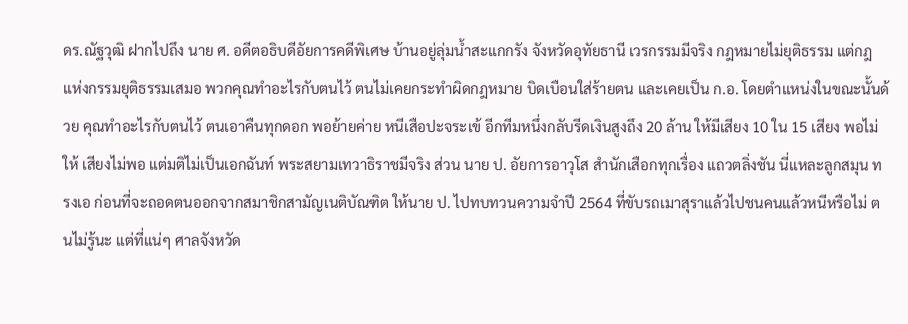ดร.ณัฐวุฒิ ฝากไปถึง นาย ศ. อดีตอธิบดีอัยการคดีพิเศษ บ้านอยู่ลุ่มน้ำสะแกกรัง จังหวัดอุทัยธานี เวรกรรมมีจริง กฎหมายไม่ยุติธรรม แต่กฎแห่งกรรมยุติธรรมเสมอ พวกคุณทำอะไรกับตนไว้ ตนไม่เคยกระทำผิดกฎหมาย บิดเบือนใส่ร้ายตน และเคยเป็น ก.อ. โดยตำแหน่งในขณะนั้นด้วย คุณทำอะไรกับตนไว้ ตนเอาคืนทุกดอก พอย้ายค่าย หนีเสือปะจระเข้ อีกทีมหนึ่งกลับรีดเงินสูงถึง 20 ล้าน ให้มีเสียง 10 ใน 15 เสียง พอไม่ให้ เสียงไม่พอ แต่มติไม่เป็นเอกฉันท์ พระสยามเทวาธิราชมีจริง ส่วน นาย ป. อัยการอาวุโส สำนักเสือกทุกเรื่อง แถวตลิ่งชัน นี่แหละลูกสมุน ทรงเอ ก่อนที่จะถอดตนออกจากสมาชิกสามัญเนติบัณฑิต ให้นาย ป. ไปทบทวนความจำปี 2564 ที่ขับรถเมาสุราแล้วไปชนคนแล้วหนีหรือไม่ ตนไม่รู้นะ แต่ที่แน่ๆ ศาลจังหวัด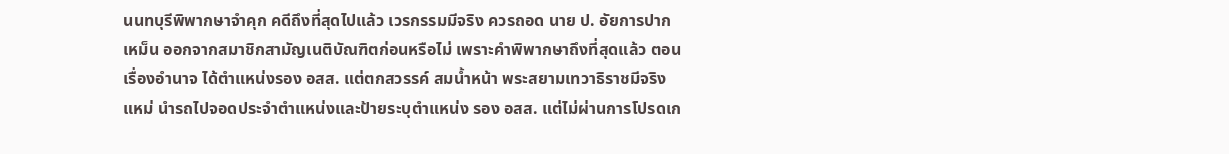นนทบุรีพิพากษาจำคุก คดีถึงที่สุดไปแล้ว เวรกรรมมีจริง ควรถอด นาย ป. อัยการปากเหม็น ออกจากสมาชิกสามัญเนติบัณฑิตก่อนหรือไม่ เพราะคำพิพากษาถึงที่สุดแล้ว ตอนเรื่องอำนาจ ได้ตำแหน่งรอง อสส. แต่ตกสวรรค์ สมน้ำหน้า พระสยามเทวาธิราชมีจริง แหม่ นำรถไปจอดประจำตำแหน่งและป้ายระบุตำแหน่ง รอง อสส. แต่ไม่ผ่านการโปรดเก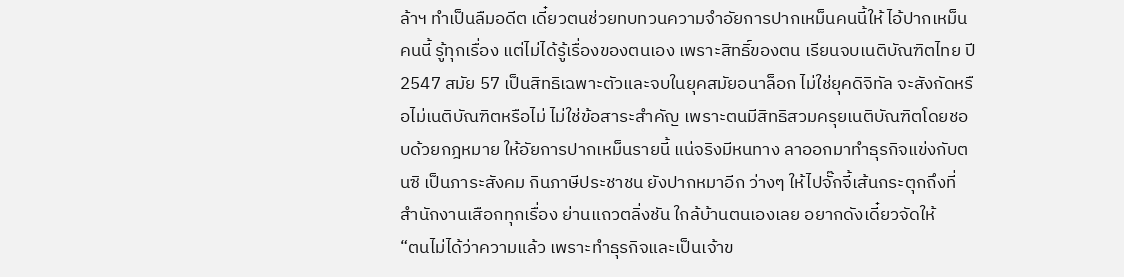ล้าฯ ทำเป็นลืมอดีต เดี๋ยวตนช่วยทบทวนความจำอัยการปากเหม็นคนนี้ให้ ไอ้ปากเหม็นคนนี้ รู้ทุกเรื่อง แต่ไม่ได้รู้เรื่องของตนเอง เพราะสิทธิ์ของตน เรียนจบเนติบัณฑิตไทย ปี 2547 สมัย 57 เป็นสิทธิเฉพาะตัวและจบในยุคสมัยอนาล็อก ไม่ใช่ยุคดิจิทัล จะสังกัดหรือไม่เนติบัณฑิตหรือไม่ ไม่ใช่ข้อสาระสำคัญ เพราะตนมีสิทธิสวมครุยเนติบัณฑิตโดยชอบด้วยกฎหมาย ให้อัยการปากเหม็นรายนี้ แน่จริงมีหนทาง ลาออกมาทำธุรกิจแข่งกับตนซิ เป็นภาระสังคม กินภาษีประชาชน ยังปากหมาอีก ว่างๆ ให้ไปจั๊กจี้เส้นกระตุกถึงที่ สำนักงานเสือกทุกเรื่อง ย่านแถวตลิ่งชัน ใกล้บ้านตนเองเลย อยากดังเดี๋ยวจัดให้
“ตนไม่ได้ว่าความแล้ว เพราะทำธุรกิจและเป็นเจ้าข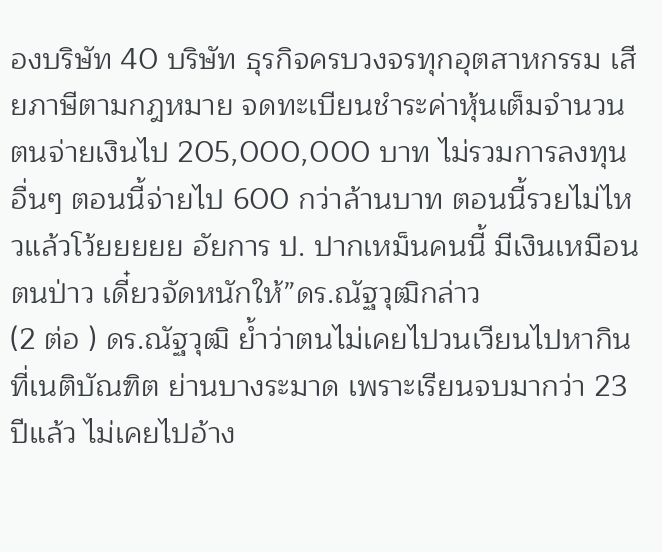องบริษัท 40 บริษัท ธุรกิจครบวงจรทุกอุตสาหกรรม เสียภาษีตามกฎหมาย จดทะเบียนชำระค่าหุ้นเต็มจำนวน ตนจ่ายเงินไป 205,000,000 บาท ไม่รวมการลงทุนอื่นๆ ตอนนี้จ่ายไป 600 กว่าล้านบาท ตอนนี้รวยไม่ไหวแล้วโว้ยยยยย อัยการ ป. ปากเหม็นคนนี้ มีเงินเหมือนตนป่าว เดี๋ยวจัดหนักให้”ดร.ณัฐวุฒิกล่าว
(2 ต่อ ) ดร.ณัฐวุฒิ ย้ำว่าตนไม่เคยไปวนเวียนไปหากินที่เนติบัณฑิต ย่านบางระมาด เพราะเรียนจบมากว่า 23 ปีแล้ว ไม่เคยไปอ้าง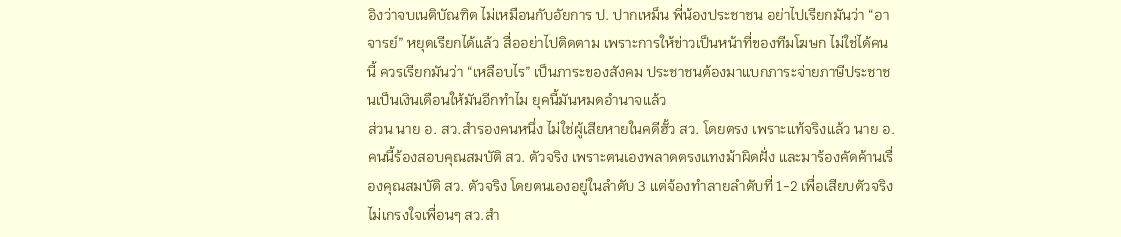อิงว่าจบเนติบัณฑิต ไม่เหมือนกับอัยการ ป. ปากเหม็น พี่น้องประชาชน อย่าไปเรียกมันว่า “อาจารย์” หยุดเรียกได้แล้ว สื่ออย่าไปติดตาม เพราะการให้ข่าวเป็นหน้าที่ของทีมโฆษก ไม่ใช่ได้คนนี้ ควรเรียกมันว่า “เหลือบไร” เป็นภาระของสังคม ประชาชนต้องมาแบกภาระจ่ายภาษีประชาชนเป็นเงินเดือนให้มันอีกทำไม ยุคนี้มันหมดอำนาจแล้ว
ส่วน นาย อ. สว.สำรองคนหนึ่ง ไม่ใช่ผู้เสียหายในคดีฮั้ว สว. โดยตรง เพราะแท้จริงแล้ว นาย อ. คนนี้ร้องสอบคุณสมบัติ สว. ตัวจริง เพราะตนเองพลาดตรงแทงม้าผิดฝั่ง และมาร้องคัดค้านเรื่องคุณสมบัติ สว. ตัวจริง โดยตนเองอยู่ในลำดับ 3 แต่จ้องทำลายลำดับที่ 1-2 เพื่อเสียบตัวจริงไม่เกรงใจเพื่อนๆ สว.สำ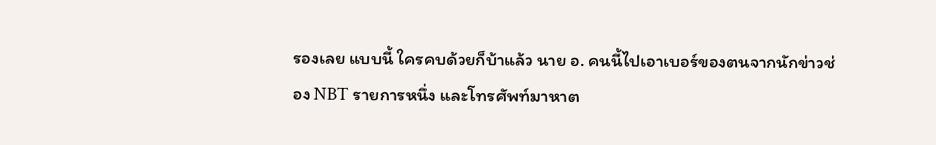รองเลย แบบนี้ ใครคบด้วยก็บ้าแล้ว นาย อ. คนนี้ไปเอาเบอร์ของตนจากนักข่าวช่อง NBT รายการหนึ่ง และโทรศัพท์มาหาต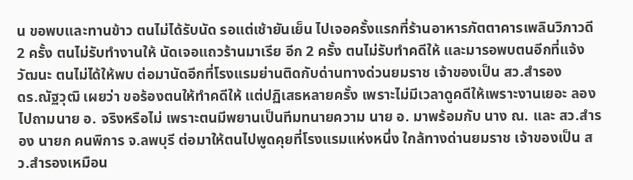น ขอพบและทานข้าว ตนไม่ได้รับนัด รอแต่เช้ายันเย็น ไปเจอครั้งแรกที่ร้านอาหารภัตตาคารเพลินวิภาวดี 2 ครั้ง ตนไม่รับทำงานให้ นัดเจอแถวร้านมาเรีย อีก 2 ครั้ง ตนไม่รับทำคดีให้ และมารอพบตนอีกที่แจ้งวัฒนะ ตนไม่ได้ให้พบ ต่อมานัดอีกที่โรงแรมย่านติดกับด่านทางด่วนยมราช เจ้าของเป็น สว.สำรอง
ดร.ณัฐวุฒิ เผยว่า ขอร้องตนให้ทำคดีให้ แต่ปฏิเสธหลายครั้ง เพราะไม่มีเวลาดูคดีให้เพราะงานเยอะ ลองไปถามนาย อ. จริงหรือไม่ เพราะตนมีพยานเป็นทีมทนายความ นาย อ. มาพร้อมกับ นาง ณ. และ สว.สำรอง นายก คนพิการ จ.ลพบุรี ต่อมาให้ตนไปพูดคุยที่โรงแรมแห่งหนึ่ง ใกล้ทางด่านยมราช เจ้าของเป็น สว.สำรองเหมือน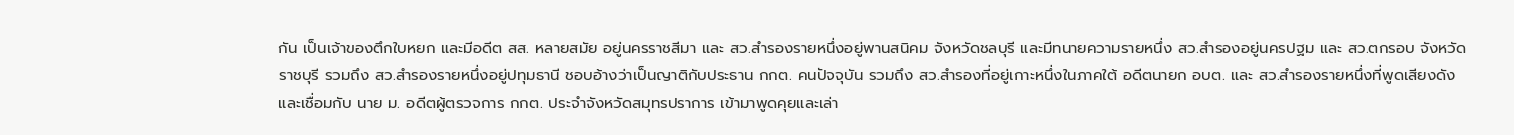กัน เป็นเจ้าของตึกใบหยก และมีอดีต สส. หลายสมัย อยู่นครราชสีมา และ สว.สำรองรายหนึ่งอยู่พานสนิคม จังหวัดชลบุรี และมีทนายความรายหนึ่ง สว.สำรองอยู่นครปฐม และ สว.ตกรอบ จังหวัดราชบุรี รวมถึง สว.สำรองรายหนึ่งอยู่ปทุมธานี ชอบอ้างว่าเป็นญาติกับประธาน กกต. คนปัจจุบัน รวมถึง สว.สำรองที่อยู่เกาะหนึ่งในภาคใต้ อดีตนายก อบต. และ สว.สำรองรายหนึ่งที่พูดเสียงดัง และเชื่อมกับ นาย ม. อดีตผู้ตรวจการ กกต. ประจำจังหวัดสมุทรปราการ เข้ามาพูดคุยและเล่า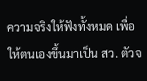ความจริงให้ฟังทั้งหมด เพื่อให้ตนเองขึ้นมาเป็น สว. ตัวจ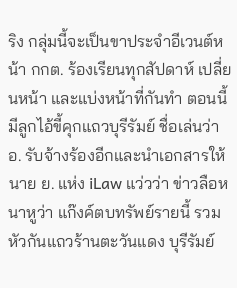ริง กลุ่มนี้จะเป็นขาประจำอีเวนต์หน้า กกต. ร้องเรียนทุกสัปดาห์ เปลี่ยนหน้า และแบ่งหน้าที่กันทำ ตอนนี้ มีลูกไอ้ขี้คุกแถวบุรีรัมย์ ชื่อเล่นว่า อ. รับจ้างร้องอีกและนำเอกสารให้นาย ย. แห่ง iLaw แว่วว่า ข่าวลือหนาหูว่า แก๊งค์ตบทรัพย์รายนี้ รวมหัวกันแถวร้านตะวันแดง บุรีรัมย์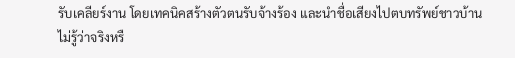รับเคลียร์งาน โดยเทคนิคสร้างตัวตนรับจ้างร้อง และนำชื่อเสียงไปตบทรัพย์ชาวบ้าน ไม่รู้ว่าจริงหรื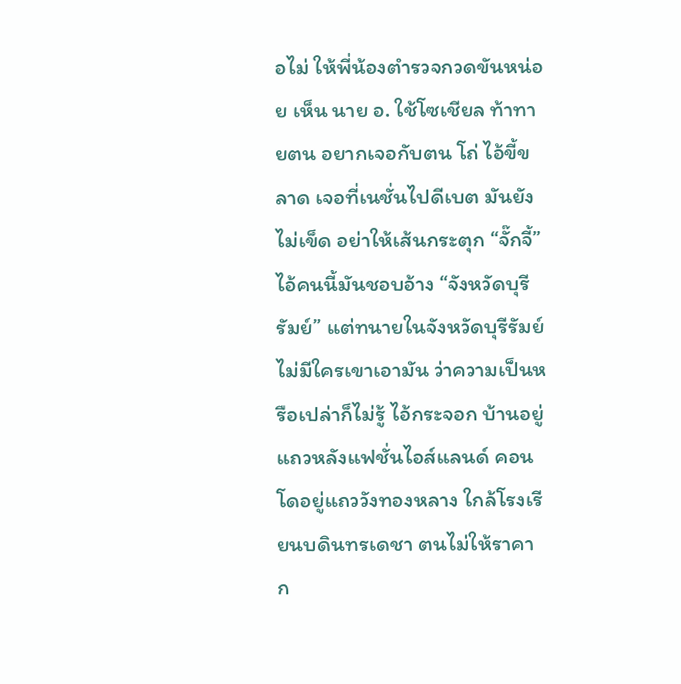อไม่ ให้พี่น้องตำรวจกวดขันหน่อย เห็น นาย อ. ใช้โซเชียล ท้าทายตน อยากเจอกับตน โถ่ ไอ้ขี้ขลาด เจอที่เนชั่นไปดีเบต มันยังไม่เข็ด อย่าให้เส้นกระตุก “จั๊กจี้” ไอ้คนนี้มันชอบอ้าง “จังหวัดบุรีรัมย์” แต่ทนายในจังหวัดบุรีรัมย์ไม่มีใครเขาเอามัน ว่าความเป็นหรือเปล่าก็ไม่รู้ ไอ้กระจอก บ้านอยู่แถวหลังแฟชั่นไอส์แลนด์ คอนโดอยู่แถววังทองหลาง ใกล้โรงเรียนบดินทรเดชา ตนไม่ให้ราคา ก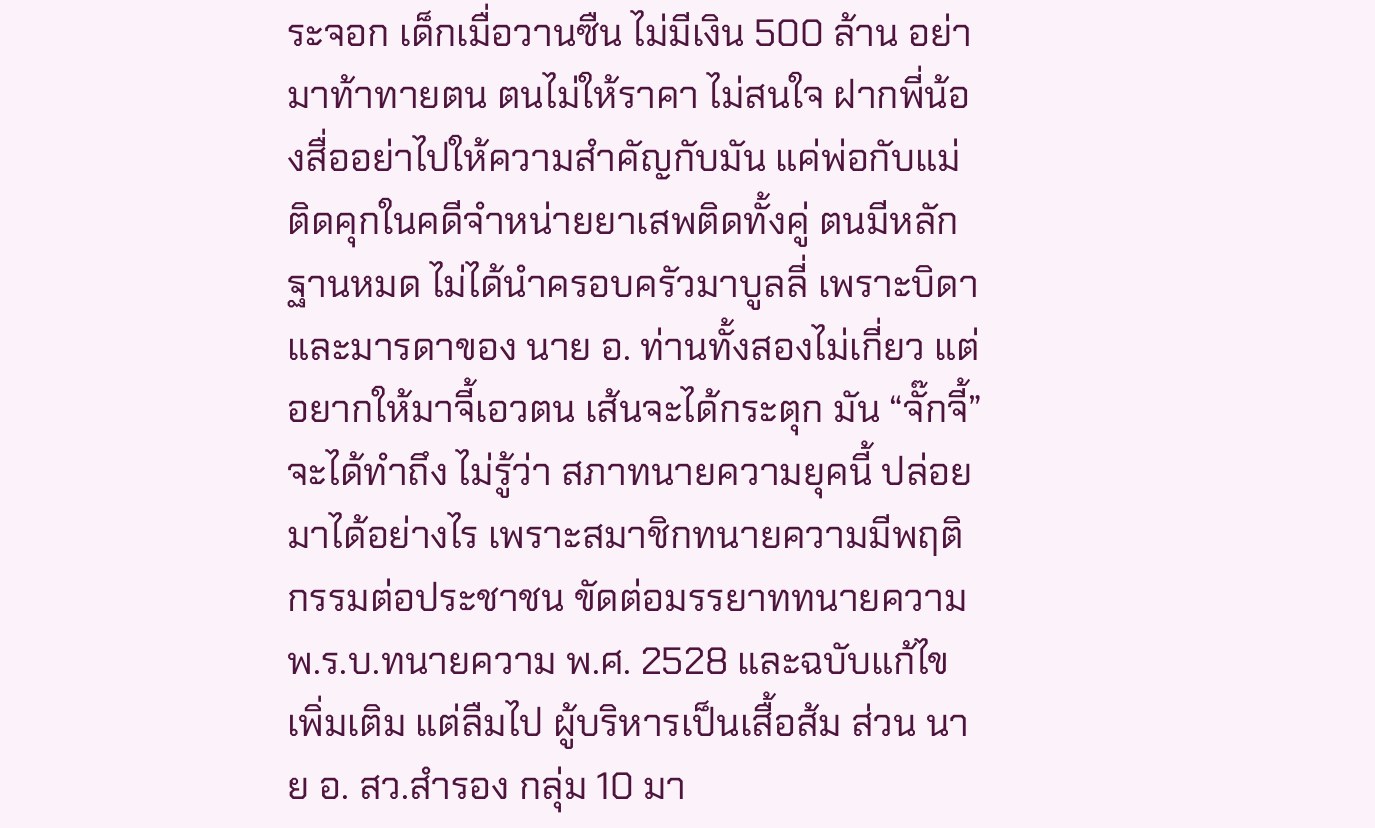ระจอก เด็กเมื่อวานซืน ไม่มีเงิน 500 ล้าน อย่ามาท้าทายตน ตนไม่ให้ราคา ไม่สนใจ ฝากพี่น้องสื่ออย่าไปให้ความสำคัญกับมัน แค่พ่อกับแม่ติดคุกในคดีจำหน่ายยาเสพติดทั้งคู่ ตนมีหลักฐานหมด ไม่ได้นำครอบครัวมาบูลลี่ เพราะบิดาและมารดาของ นาย อ. ท่านทั้งสองไม่เกี่ยว แต่อยากให้มาจี้เอวตน เส้นจะได้กระตุก มัน “จั๊กจี้” จะได้ทำถึง ไม่รู้ว่า สภาทนายความยุคนี้ ปล่อยมาได้อย่างไร เพราะสมาชิกทนายความมีพฤติกรรมต่อประชาชน ขัดต่อมรรยาททนายความ พ.ร.บ.ทนายความ พ.ศ. 2528 และฉบับแก้ไขเพิ่มเติม แต่ลืมไป ผู้บริหารเป็นเสื้อส้ม ส่วน นาย อ. สว.สำรอง กลุ่ม 10 มา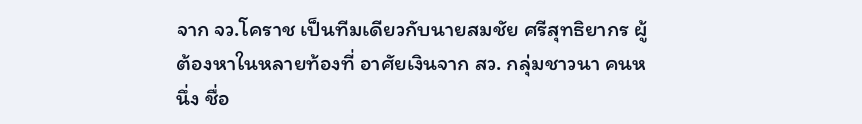จาก จว.โคราช เป็นทีมเดียวกับนายสมชัย ศรีสุทธิยากร ผู้ต้องหาในหลายท้องที่ อาศัยเงินจาก สว. กลุ่มชาวนา คนหนึ่ง ชื่อ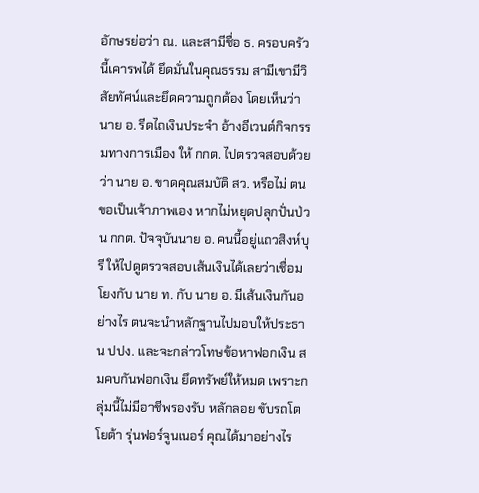อักษรย่อว่า ณ. และสามีชื่อ ธ. ครอบครัวนี้เคารพได้ ยึดมั่นในคุณธรรม สามีเขามีวิสัยทัศน์และยึดความถูกต้อง โดยเห็นว่า นาย อ. รีดไถเงินประจำ อ้างอีเวนต์กิจกรรมทางการเมือง ให้ กกต. ไปตรวจสอบด้วยว่า นาย อ. ขาดคุณสมบัติ สว. หรือไม่ ตนขอเป็นเจ้าภาพเอง หากไม่หยุดปลุกปั่นป่วน กกต. ปัจจุบันนาย อ. คนนี้อยู่แถวสิงห์บุรี ให้ไปดูตรวจสอบเส้นเงินได้เลยว่าเชื่อมโยงกับ นาย ท. กับ นาย อ. มีเส้นเงินกันอย่างไร ตนจะนำหลักฐานไปมอบให้ประธาน ปปง. และจะกล่าวโทษข้อหาฟอกเงิน สมคบกันฟอกเงิน ยึดทรัพย์ให้หมด เพราะกลุ่มนี้ไม่มีอาชีพรองรับ หลักลอย ขับรถโตโยต้า รุ่นฟอร์จูนเนอร์ คุณได้มาอย่างไร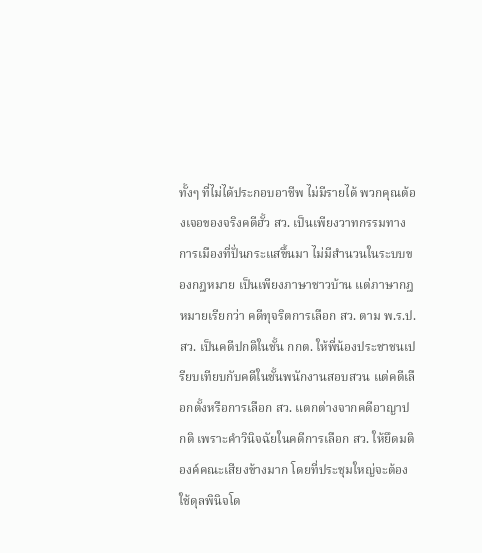ทั้งๆ ที่ไม่ได้ประกอบอาชีพ ไม่มีรายได้ พวกคุณต้องเจอของจริงคดีฮั้ว สว. เป็นเพียงวาทกรรมทางการเมืองที่ปั่นกระแสขึ้นมา ไม่มีสำนวนในระบบของกฎหมาย เป็นเพียงภาษาชาวบ้าน แต่ภาษากฎหมายเรียกว่า คดีทุจริตการเลือก สว. ตาม พ.ร.ป. สว. เป็นคดีปกติในชั้น กกต. ให้พี่น้องประชาชนเปรียบเทียบกับคดีในชั้นพนักงานสอบสวน แต่คดีเลือกตั้งหรือการเลือก สว. แตกต่างจากคดีอาญาปกติ เพราะคำวินิจฉัยในคดีการเลือก สว. ให้ยึดมติองค์คณะเสียงข้างมาก โดยที่ประชุมใหญ่จะต้องใช้ดุลพินิจโด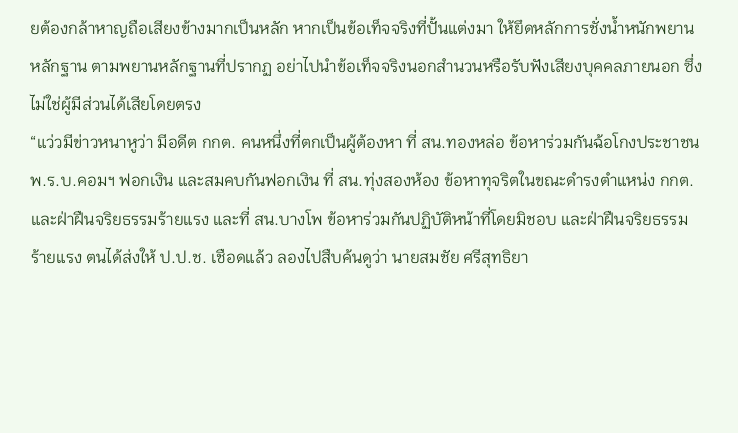ยต้องกล้าหาญถือเสียงข้างมากเป็นหลัก หากเป็นข้อเท็จจริงที่ปั้นแต่งมา ให้ยึดหลักการชั่งน้ำหนักพยานหลักฐาน ตามพยานหลักฐานที่ปรากฏ อย่าไปนำข้อเท็จจริงนอกสำนวนหรือรับฟังเสียงบุคคลภายนอก ซึ่งไม่ใช่ผู้มีส่วนได้เสียโดยตรง
“แว่วมีข่าวหนาหูว่า มีอดีต กกต. คนหนึ่งที่ตกเป็นผู้ต้องหา ที่ สน.ทองหล่อ ข้อหาร่วมกันฉ้อโกงประชาชน พ.ร.บ.คอมฯ ฟอกเงิน และสมคบกันฟอกเงิน ที่ สน.ทุ่งสองห้อง ข้อหาทุจริตในขณะดำรงตำแหน่ง กกต. และฝ่าฝืนจริยธรรมร้ายแรง และที่ สน.บางโพ ข้อหาร่วมกันปฏิบัติหน้าที่โดยมิชอบ และฝ่าฝืนจริยธรรมร้ายแรง ตนได้ส่งให้ ป.ป.ช. เชือดแล้ว ลองไปสืบค้นดูว่า นายสมชัย ศรีสุทธิยา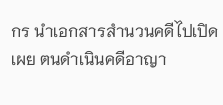กร นำเอกสารสำนวนคดีไปเปิดเผย ตนดำเนินคดีอาญา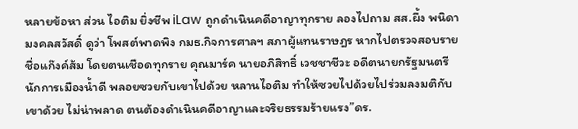หลายข้อหา ส่วน ไอติม ยิ่งชีพ iLaw ถูกดำเนินคดีอาญาทุกราย ลองไปถาม สส.ผึ้ง พนิดา มงคลสวัสดิ์ ดูว่า โพสต์พาดพิง กมธ.กิจการศาลฯ สภาผู้แทนราษฎร หากไปตรวจสอบรายชื่อแก๊งค์ส้ม โดยตนเชือดทุกราย คุณมาร์ค นายอภิสิทธิ์ เวชชาชีวะ อดีตนายกรัฐมนตรี นักการเมืองน้ำดี พลอยซวยกับเขาไปด้วย หลานไอติม ทำให้ซวยไปด้วยไปร่วมลงมติกับเขาด้วย ไม่น่าพลาด ตนต้องดำเนินคดีอาญาและจริยธรรมร้ายแรง”ดร.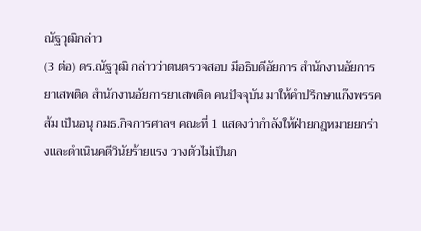ณัฐวุฒิกล่าว
(3 ต่อ) ดร.ณัฐวุฒิ กล่าวว่าตนตรวจสอบ มีอธิบดีอัยการ สำนักงานอัยการยาเสพติด สำนักงานอัยการยาเสพติด คนปัจจุบัน มาให้คำปรึกษาแก๊งพรรคส้ม เป็นอนุ กมธ.กิจการศาลฯ คณะที่ 1 แสดงว่ากำลังให้ฝ่ายกฎหมายยกร่างและดำเนินคดีวินัยร้ายแรง วางตัวไม่เป็นก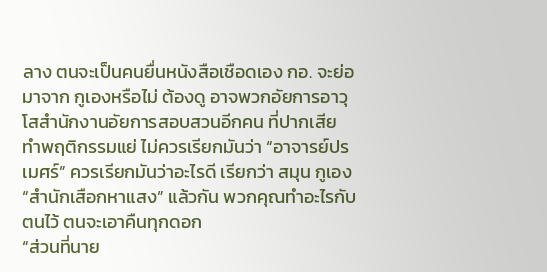ลาง ตนจะเป็นคนยื่นหนังสือเชือดเอง กอ. จะย่อมาจาก กูเองหรือไม่ ต้องดู อาจพวกอัยการอาวุโสสำนักงานอัยการสอบสวนอีกคน ที่ปากเสีย ทำพฤติกรรมแย่ ไม่ควรเรียกมันว่า “อาจารย์ปรเมศร์” ควรเรียกมันว่าอะไรดี เรียกว่า สมุน กูเอง “สำนักเสือกหาแสง” แล้วกัน พวกคุณทำอะไรกับตนไว้ ตนจะเอาคืนทุกดอก
“ส่วนที่นาย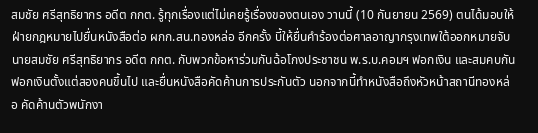สมชัย ศรีสุทธิยากร อดีต กกต. รู้ทุกเรื่องแต่ไม่เคยรู้เรื่องของตนเอง วานนี้ (10 กันยายน 2569) ตนได้มอบให้ฝ่ายกฎหมายไปยื่นหนังสือต่อ ผกก.สน.ทองหล่อ อีกครั้ง บี้ให้ยื่นคำร้องต่อศาลอาญากรุงเทพใต้ออกหมายจับนายสมชัย ศรีสุทธิยากร อดีต กกต. กับพวกข้อหาร่วมกันฉ้อโกงประชาชน พ.ร.บ.คอมฯ ฟอกเงิน และสมคบกันฟอกเงินตั้งแต่สองคนขึ้นไป และยื่นหนังสือคัดค้านการประกันตัว นอกจากนี้ทำหนังสือถึงหัวหน้าสถานีทองหล่อ คัดค้านตัวพนักงา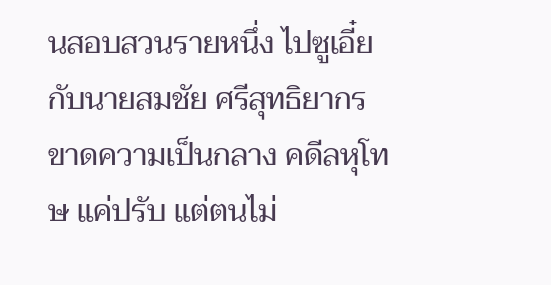นสอบสวนรายหนึ่ง ไปซูเอี๋ยกับนายสมชัย ศรีสุทธิยากร ขาดความเป็นกลาง คดีลหุโทษ แค่ปรับ แต่ตนไม่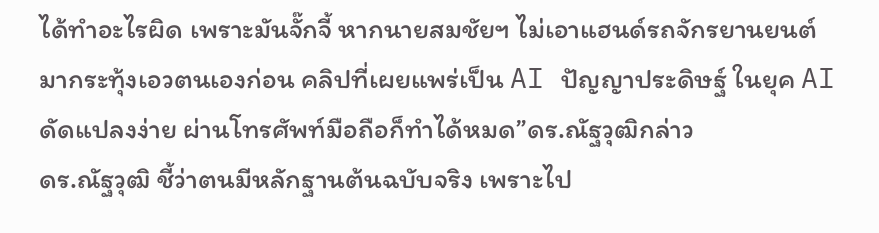ได้ทำอะไรผิด เพราะมันจั๊กจี้ หากนายสมชัยฯ ไม่เอาแฮนด์รถจักรยานยนต์มากระทุ้งเอวตนเองก่อน คลิปที่เผยแพร่เป็น AI ปัญญาประดิษฐ์ ในยุค AI ดัดแปลงง่าย ผ่านโทรศัพท์มือถือก็ทำได้หมด”ดร.ณัฐวุฒิกล่าว
ดร.ณัฐวุฒิ ชี้ว่าตนมีหลักฐานต้นฉบับจริง เพราะไป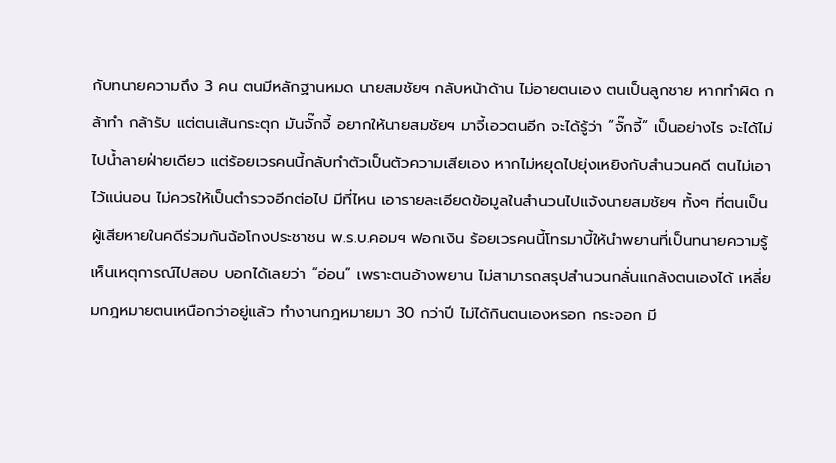กับทนายความถึง 3 คน ตนมีหลักฐานหมด นายสมชัยฯ กลับหน้าด้าน ไม่อายตนเอง ตนเป็นลูกชาย หากทำผิด กล้าทำ กล้ารับ แต่ตนเส้นกระตุก มันจั๊กจี้ อยากให้นายสมชัยฯ มาจี้เอวตนอีก จะได้รู้ว่า “จั๊กจี้” เป็นอย่างไร จะได้ไม่ไปน้ำลายฝ่ายเดียว แต่ร้อยเวรคนนี้กลับทำตัวเป็นตัวความเสียเอง หากไม่หยุดไปยุ่งเหยิงกับสำนวนคดี ตนไม่เอาไว้แน่นอน ไม่ควรให้เป็นตำรวจอีกต่อไป มีที่ไหน เอารายละเอียดข้อมูลในสำนวนไปแจ้งนายสมชัยฯ ทั้งๆ ที่ตนเป็นผู้เสียหายในคดีร่วมกันฉ้อโกงประชาชน พ.ร.บ.คอมฯ ฟอกเงิน ร้อยเวรคนนี้โทรมาบี้ให้นำพยานที่เป็นทนายความรู้เห็นเหตุการณ์ไปสอบ บอกได้เลยว่า “อ่อน” เพราะตนอ้างพยาน ไม่สามารถสรุปสำนวนกลั่นแกล้งตนเองได้ เหลี่ยมกฎหมายตนเหนือกว่าอยู่แล้ว ทำงานกฎหมายมา 30 กว่าปี ไม่ได้กินตนเองหรอก กระจอก มี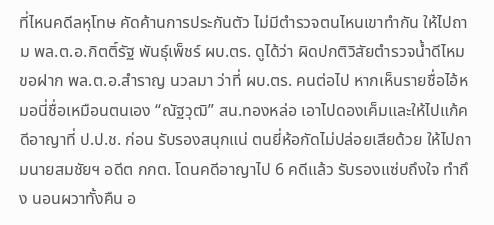ที่ไหนคดีลหุโทษ คัดค้านการประกันตัว ไม่มีตำรวจตนไหนเขาทำกัน ให้ไปถาม พล.ต.อ.กิตติ์รัฐ พันธุ์เพ็ชร์ ผบ.ตร. ดูได้ว่า ผิดปกติวิสัยตำรวจน้ำดีไหม ขอฝาก พล.ต.อ.สำราญ นวลมา ว่าที่ ผบ.ตร. คนต่อไป หากเห็นรายชื่อไอ้หมอนี่ชื่อเหมือนตนเอง “ณัฐวุฒิ” สน.ทองหล่อ เอาไปดองเค็มและให้ไปแก้คดีอาญาที่ ป.ป.ช. ก่อน รับรองสนุกแน่ ตนยี่ห้อกัดไม่ปล่อยเสียด้วย ให้ไปถามนายสมชัยฯ อดีต กกต. โดนคดีอาญาไป 6 คดีแล้ว รับรองแซ่บถึงใจ ทำถึง นอนผวาทั้งคืน อ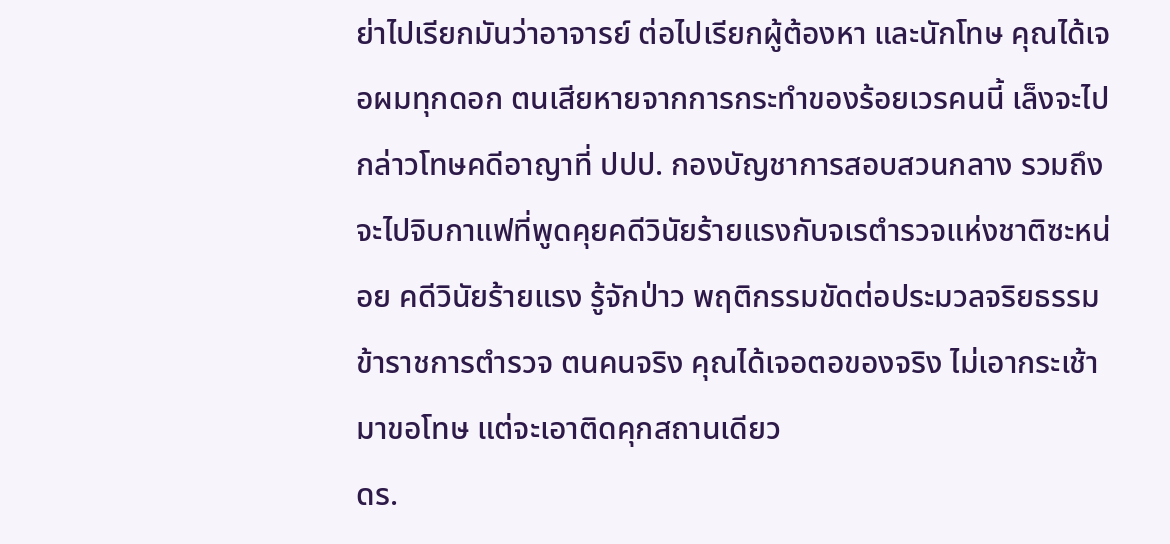ย่าไปเรียกมันว่าอาจารย์ ต่อไปเรียกผู้ต้องหา และนักโทษ คุณได้เจอผมทุกดอก ตนเสียหายจากการกระทำของร้อยเวรคนนี้ เล็งจะไปกล่าวโทษคดีอาญาที่ ปปป. กองบัญชาการสอบสวนกลาง รวมถึงจะไปจิบกาแฟที่พูดคุยคดีวินัยร้ายแรงกับจเรตำรวจแห่งชาติซะหน่อย คดีวินัยร้ายแรง รู้จักป่าว พฤติกรรมขัดต่อประมวลจริยธรรมข้าราชการตำรวจ ตนคนจริง คุณได้เจอตอของจริง ไม่เอากระเช้ามาขอโทษ แต่จะเอาติดคุกสถานเดียว
ดร.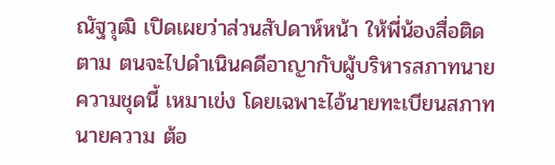ณัฐวุฒิ เปิดเผยว่าส่วนสัปดาห์หน้า ให้พี่น้องสื่อติดตาม ตนจะไปดำเนินคดีอาญากับผู้บริหารสภาทนายความชุดนี้ เหมาเข่ง โดยเฉพาะไอ้นายทะเบียนสภาทนายความ ต้อ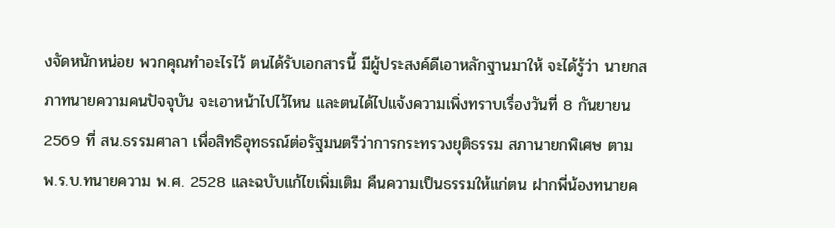งจัดหนักหน่อย พวกคุณทำอะไรไว้ ตนได้รับเอกสารนี้ มีผู้ประสงค์ดีเอาหลักฐานมาให้ จะได้รู้ว่า นายกสภาทนายความคนปัจจุบัน จะเอาหน้าไปไว้ไหน และตนได้ไปแจ้งความเพิ่งทราบเรื่องวันที่ 8 กันยายน 2569 ที่ สน.ธรรมศาลา เพื่อสิทธิอุทธรณ์ต่อรัฐมนตรีว่าการกระทรวงยุติธรรม สภานายกพิเศษ ตาม พ.ร.บ.ทนายความ พ.ศ. 2528 และฉบับแก้ไขเพิ่มเติม คืนความเป็นธรรมให้แก่ตน ฝากพี่น้องทนายค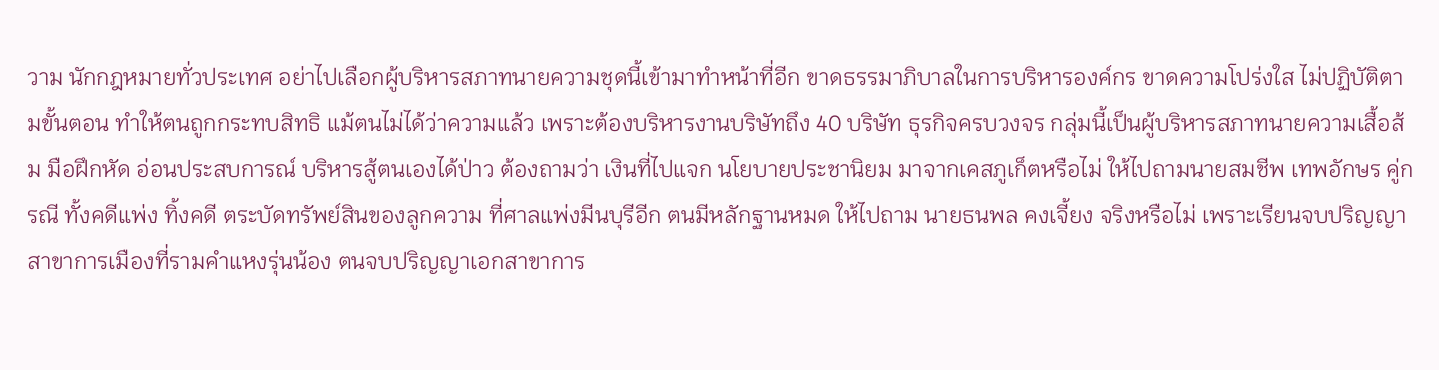วาม นักกฎหมายทั่วประเทศ อย่าไปเลือกผู้บริหารสภาทนายความชุดนี้เข้ามาทำหน้าที่อีก ขาดธรรมาภิบาลในการบริหารองค์กร ขาดความโปร่งใส ไม่ปฏิบัติตามขั้นตอน ทำให้ตนถูกกระทบสิทธิ แม้ตนไม่ได้ว่าความแล้ว เพราะต้องบริหารงานบริษัทถึง 40 บริษัท ธุรกิจครบวงจร กลุ่มนี้เป็นผู้บริหารสภาทนายความเสื้อส้ม มือฝึกหัด อ่อนประสบการณ์ บริหารสู้ตนเองได้ป่าว ต้องถามว่า เงินที่ไปแจก นโยบายประชานิยม มาจากเคสภูเก็ตหรือไม่ ให้ไปถามนายสมชีพ เทพอักษร คู่กรณี ทั้งคดีแพ่ง ทิ้งคดี ตระบัดทรัพย์สินของลูกความ ที่ศาลแพ่งมีนบุรีอีก ตนมีหลักฐานหมด ให้ไปถาม นายธนพล คงเจี้ยง จริงหรือไม่ เพราะเรียนจบปริญญาสาขาการเมืองที่รามคำแหงรุ่นน้อง ตนจบปริญญาเอกสาขาการ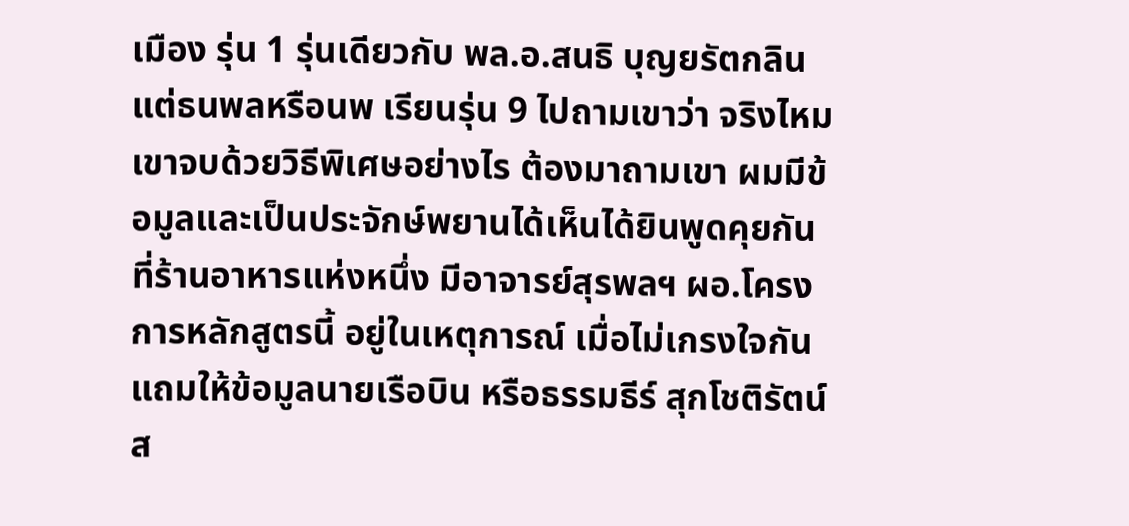เมือง รุ่น 1 รุ่นเดียวกับ พล.อ.สนธิ บุญยรัตกลิน แต่ธนพลหรือนพ เรียนรุ่น 9 ไปถามเขาว่า จริงไหม เขาจบด้วยวิธีพิเศษอย่างไร ต้องมาถามเขา ผมมีข้อมูลและเป็นประจักษ์พยานได้เห็นได้ยินพูดคุยกันที่ร้านอาหารแห่งหนึ่ง มีอาจารย์สุรพลฯ ผอ.โครงการหลักสูตรนี้ อยู่ในเหตุการณ์ เมื่อไม่เกรงใจกัน แถมให้ข้อมูลนายเรือบิน หรือธรรมธีร์ สุกโชติรัตน์ ส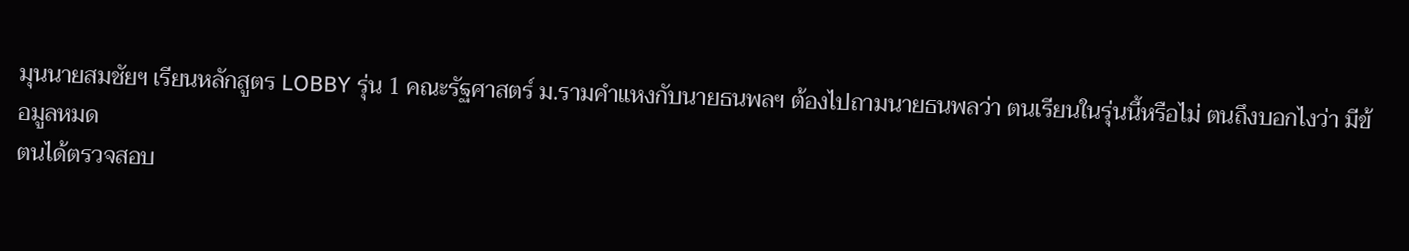มุนนายสมชัยฯ เรียนหลักสูตร LOBBY รุ่น 1 คณะรัฐศาสตร์ ม.รามคำแหงกับนายธนพลฯ ต้องไปถามนายธนพลว่า ตนเรียนในรุ่นนี้หรือไม่ ตนถึงบอกไงว่า มีข้อมูลหมด
ตนได้ตรวจสอบ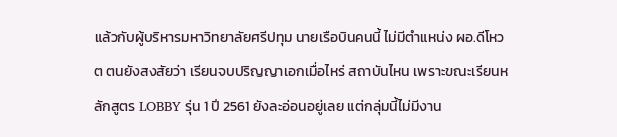แล้วกับผู้บริหารมหาวิทยาลัยศรีปทุม นายเรือบินคนนี้ ไม่มีตำแหน่ง ผอ.ดีโหวต ตนยังสงสัยว่า เรียนจบปริญญาเอกเมื่อไหร่ สถาบันไหน เพราะขณะเรียนหลักสูตร LOBBY รุ่น 1 ปี 2561 ยังละอ่อนอยู่เลย แต่กลุ่มนี้ไม่มีงาน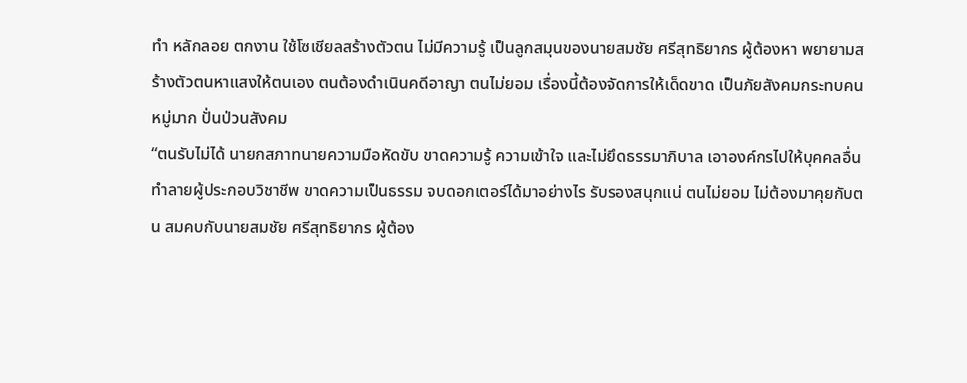ทำ หลักลอย ตกงาน ใช้โซเชียลสร้างตัวตน ไม่มีความรู้ เป็นลูกสมุนของนายสมชัย ศรีสุทธิยากร ผู้ต้องหา พยายามสร้างตัวตนหาแสงให้ตนเอง ตนต้องดำเนินคดีอาญา ตนไม่ยอม เรื่องนี้ต้องจัดการให้เด็ดขาด เป็นภัยสังคมกระทบคนหมู่มาก ปั่นป่วนสังคม
“ตนรับไม่ได้ นายกสภาทนายความมือหัดขับ ขาดความรู้ ความเข้าใจ และไม่ยึดธรรมาภิบาล เอาองค์กรไปให้บุคคลอื่นทำลายผู้ประกอบวิชาชีพ ขาดความเป็นธรรม จบดอกเตอร์ได้มาอย่างไร รับรองสนุกแน่ ตนไม่ยอม ไม่ต้องมาคุยกับตน สมคบกับนายสมชัย ศรีสุทธิยากร ผู้ต้อง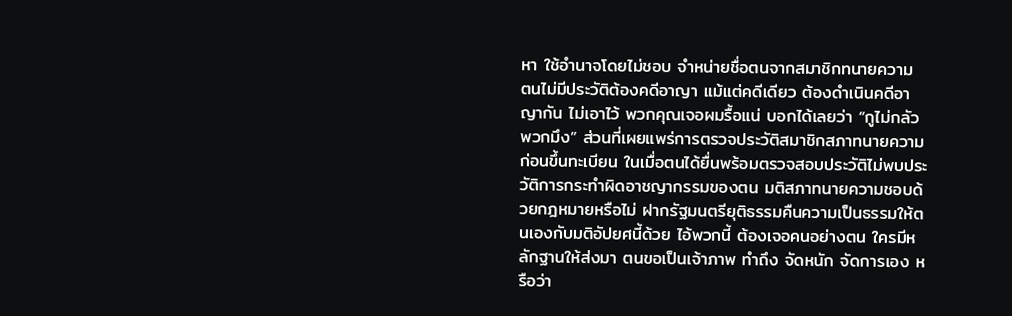หา ใช้อำนาจโดยไม่ชอบ จำหน่ายชื่อตนจากสมาชิกทนายความ ตนไม่มีประวัติต้องคดีอาญา แม้แต่คดีเดียว ต้องดำเนินคดีอาญากัน ไม่เอาไว้ พวกคุณเจอผมรื้อแน่ บอกได้เลยว่า “กูไม่กลัวพวกมึง” ส่วนที่เผยแพร่การตรวจประวัติสมาชิกสภาทนายความก่อนขึ้นทะเบียน ในเมื่อตนได้ยื่นพร้อมตรวจสอบประวัติไม่พบประวัติการกระทำผิดอาชญากรรมของตน มติสภาทนายความชอบด้วยกฎหมายหรือไม่ ฝากรัฐมนตรียุติธรรมคืนความเป็นธรรมให้ตนเองกับมติอัปยศนี้ด้วย ไอ้พวกนี้ ต้องเจอคนอย่างตน ใครมีหลักฐานให้ส่งมา ตนขอเป็นเจ้าภาพ ทำถึง จัดหนัก จัดการเอง หรือว่า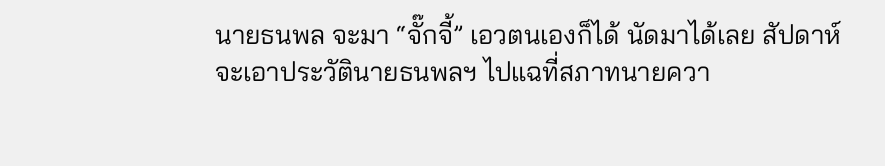นายธนพล จะมา “จั๊กจี้” เอวตนเองก็ได้ นัดมาได้เลย สัปดาห์จะเอาประวัตินายธนพลฯ ไปแฉที่สภาทนายควา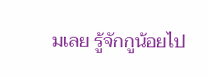มเลย รู้จักกูน้อยไป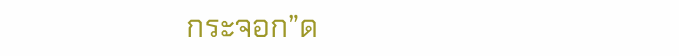กระจอก”ด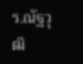ร.ณัฐวุฒิ